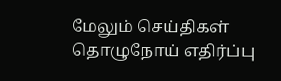மேலும் செய்திகள்
தொழுநோய் எதிர்ப்பு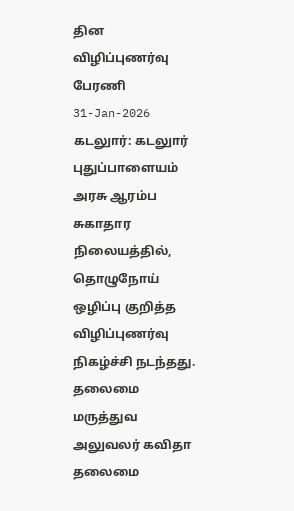தின விழிப்புணர்வு பேரணி
31-Jan-2026
கடலுார்: கடலுார் புதுப்பாளையம் அரசு ஆரம்ப சுகாதார நிலையத்தில், தொழுநோய் ஒழிப்பு குறித்த விழிப்புணர்வு நிகழ்ச்சி நடந்தது. தலைமை மருத்துவ அலுவலர் கவிதா தலைமை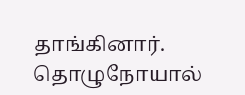தாங்கினார். தொழுநோயால்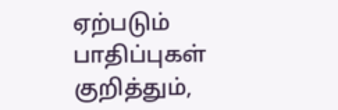ஏற்படும் பாதிப்புகள் குறித்தும்,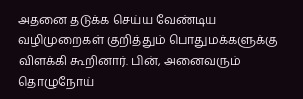அதனை தடுக்க செய்ய வேண்டிய வழிமுறைகள் குறித்தும் பொதுமக்களுக்கு விளக்கி கூறினார். பின், அனைவரும் தொழுநோய்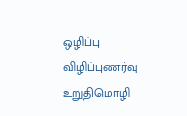ஒழிப்பு விழிப்புணர்வு உறுதிமொழி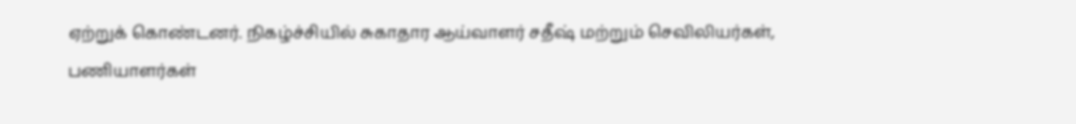ஏற்றுக் கொண்டனர். நிகழ்ச்சியில் சுகாதார ஆய்வாளர் சதீஷ் மற்றும் செவிலியர்கள், பணியாளர்கள்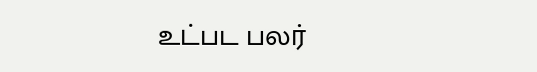உட்பட பலர்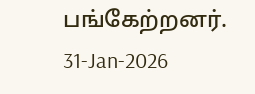பங்கேற்றனர்.
31-Jan-2026